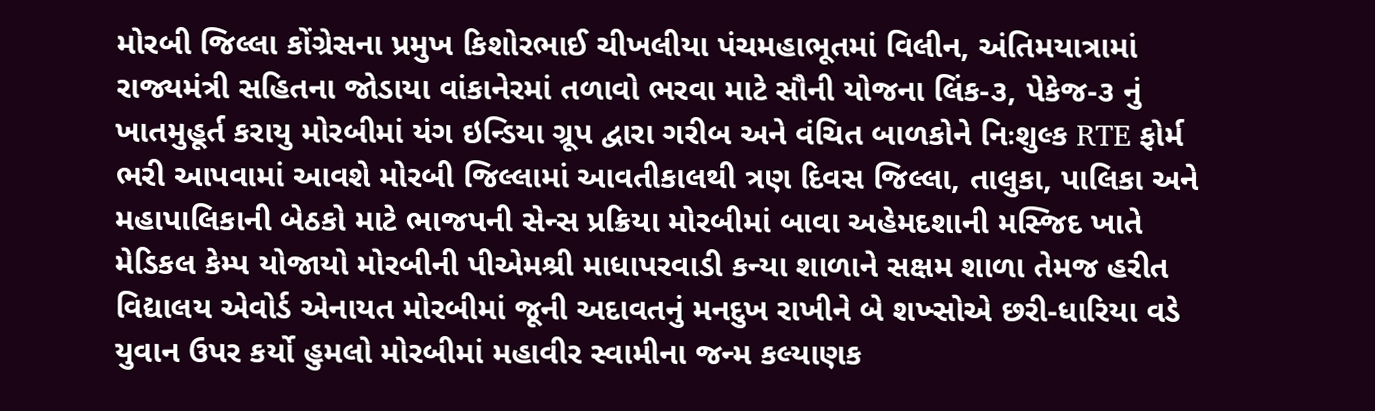મોરબી જિલ્લા કોંગ્રેસના પ્રમુખ કિશોરભાઈ ચીખલીયા પંચમહાભૂતમાં વિલીન, અંતિમયાત્રામાં રાજ્યમંત્રી સહિતના જોડાયા વાંકાનેરમાં તળાવો ભરવા માટે સૌની યોજના લિંક-૩, પેકેજ-૩ નું ખાતમુહૂર્ત કરાયુ મોરબીમાં યંગ ઇન્ડિયા ગ્રૂપ દ્વારા ગરીબ અને વંચિત બાળકોને નિઃશુલ્ક RTE ફોર્મ ભરી આપવામાં આવશે મોરબી જિલ્લામાં આવતીકાલથી ત્રણ દિવસ જિલ્લા, તાલુકા, પાલિકા અને મહાપાલિકાની બેઠકો માટે ભાજપની સેન્સ પ્રક્રિયા મોરબીમાં બાવા અહેમદશાની મસ્જિદ ખાતે મેડિકલ કેમ્પ યોજાયો મોરબીની પીએમશ્રી માધાપરવાડી કન્યા શાળાને સક્ષમ શાળા તેમજ હરીત વિદ્યાલય એવોર્ડ એનાયત મોરબીમાં જૂની અદાવતનું મનદુખ રાખીને બે શખ્સોએ છરી-ધારિયા વડે યુવાન ઉપર કર્યો હુમલો મોરબીમાં મહાવીર સ્વામીના જન્મ કલ્યાણક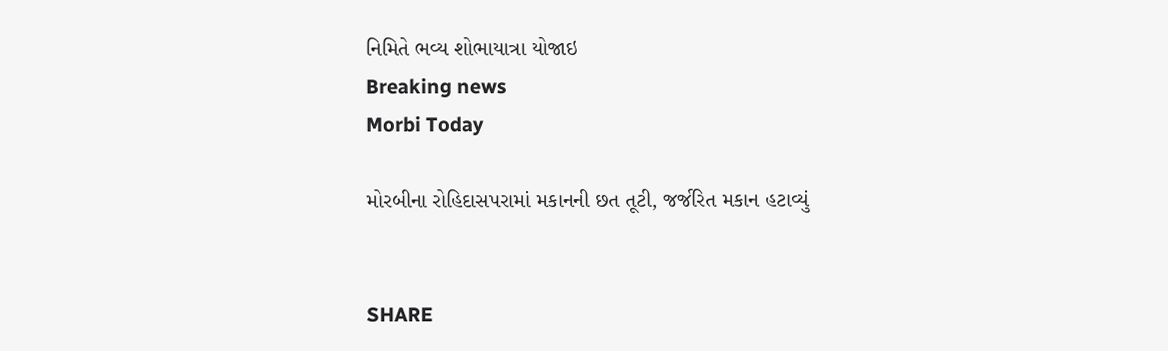નિમિતે ભવ્ય શોભાયાત્રા યોજાઇ
Breaking news
Morbi Today

મોરબીના રોહિદાસપરામાં મકાનની છત તૂટી, જર્જરિત મકાન હટાવ્યું


SHARE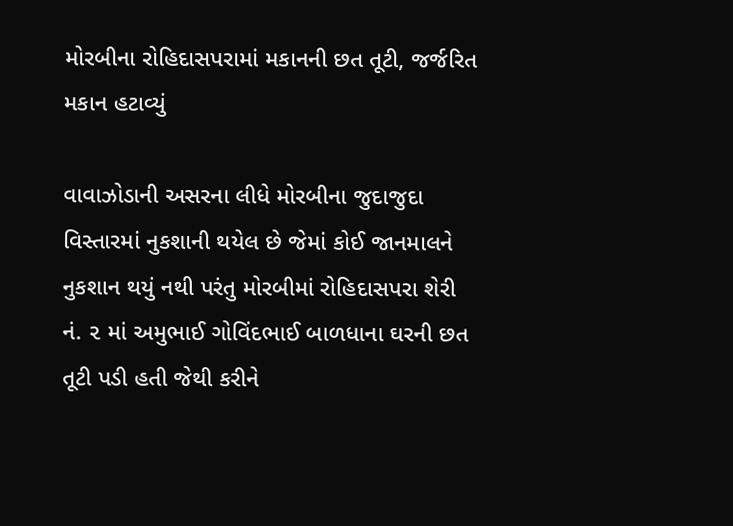મોરબીના રોહિદાસપરામાં મકાનની છત તૂટી, જર્જરિત મકાન હટાવ્યું

વાવાઝોડાની અસરના લીધે મોરબીના જુદાજુદા વિસ્તારમાં નુકશાની થયેલ છે જેમાં કોઈ જાનમાલને નુકશાન થયું નથી પરંતુ મોરબીમાં રોહિદાસપરા શેરી નં. ૨ માં અમુભાઈ ગોવિંદભાઈ બાળધાના ઘરની છત તૂટી પડી હતી જેથી કરીને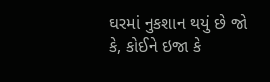ઘરમાં નુકશાન થયું છે જો કે, કોઈને ઇજા કે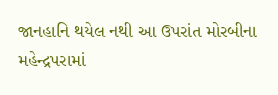જાનહાનિ થયેલ નથી આ ઉપરાંત મોરબીના મહેન્દ્રપરામાં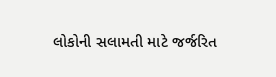લોકોની સલામતી માટે જર્જરિત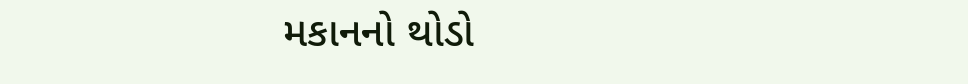મકાનનો થોડો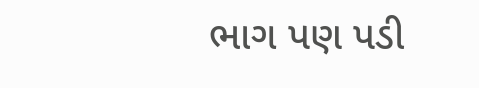ભાગ પણ પડી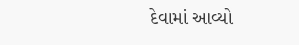દેવામાં આવ્યો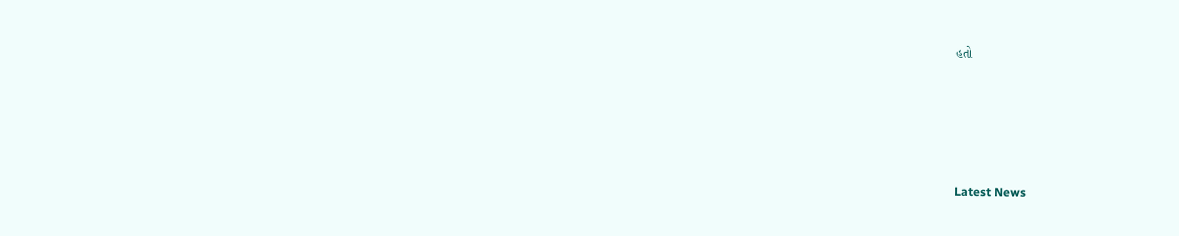હતો






Latest News